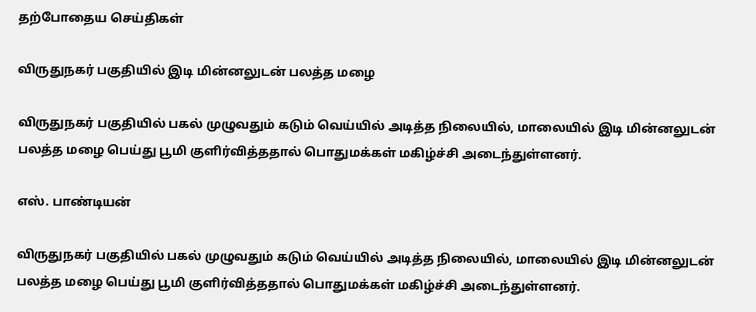தற்போதைய செய்திகள்

விருதுநகர் பகுதியில் இடி மின்னலுடன் பலத்த மழை

விருதுநகர் பகுதியில் பகல் முழுவதும் கடும் வெய்யில் அடித்த நிலையில், மாலையில் இடி மின்னலுடன் பலத்த மழை பெய்து பூமி குளிர்வித்ததால் பொதுமக்கள் மகிழ்ச்சி அடைந்துள்ளனர்.

எஸ். பாண்டியன்

விருதுநகர் பகுதியில் பகல் முழுவதும் கடும் வெய்யில் அடித்த நிலையில், மாலையில் இடி மின்னலுடன் பலத்த மழை பெய்து பூமி குளிர்வித்ததால் பொதுமக்கள் மகிழ்ச்சி அடைந்துள்ளனர்.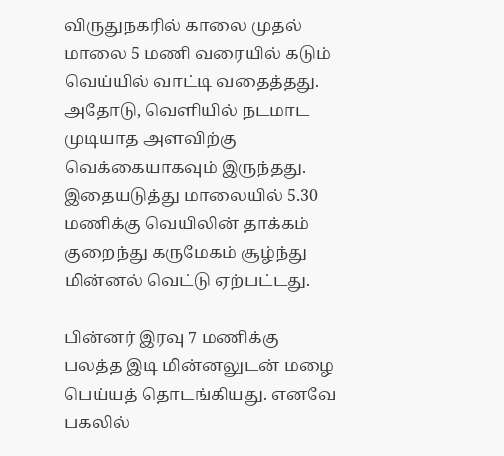விருதுநகரில் காலை முதல் மாலை 5 மணி வரையில் கடும் வெய்யில் வாட்டி வதைத்தது. அதோடு, வெளியில் நடமாட முடியாத அளவிற்கு வெக்கையாகவும் இருந்தது. இதையடுத்து மாலையில் 5.30 மணிக்கு வெயிலின் தாக்கம் குறைந்து கருமேகம் சூழ்ந்து மின்னல் வெட்டு ஏற்பட்டது.

பின்னர் இரவு 7 மணிக்கு பலத்த இடி மின்னலுடன் மழை பெய்யத் தொடங்கியது. எனவே பகலில்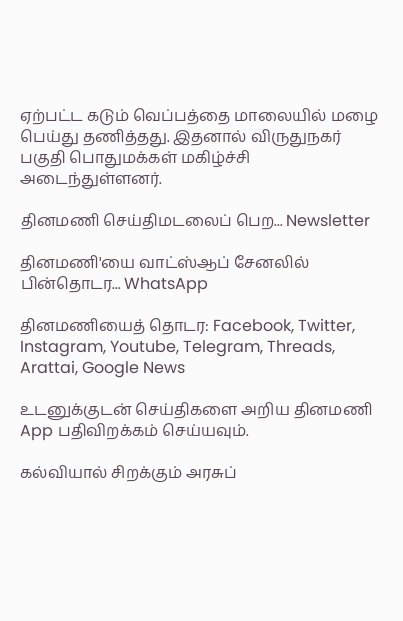ஏற்பட்ட கடும் வெப்பத்தை மாலையில் மழை பெய்து தணித்தது. இதனால் விருதுநகர் பகுதி பொதுமக்கள் மகிழ்ச்சி அடைந்துள்ளனர்.

தினமணி செய்திமடலைப் பெற... Newsletter

தினமணி'யை வாட்ஸ்ஆப் சேனலில் பின்தொடர... WhatsApp

தினமணியைத் தொடர: Facebook, Twitter, Instagram, Youtube, Telegram, Threads, Arattai, Google News

உடனுக்குடன் செய்திகளை அறிய தினமணி App பதிவிறக்கம் செய்யவும்.

கல்வியால் சிறக்கும் அரசுப்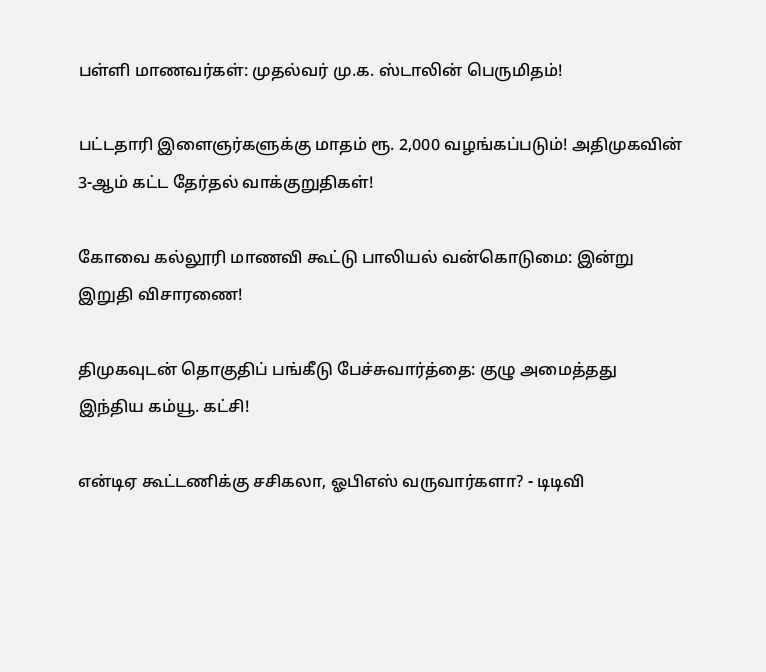பள்ளி மாணவர்கள்: முதல்வர் மு.க. ஸ்டாலின் பெருமிதம்!

பட்டதாரி இளைஞர்களுக்கு மாதம் ரூ. 2,000 வழங்கப்படும்! அதிமுகவின் 3-ஆம் கட்ட தேர்தல் வாக்குறுதிகள்!

கோவை கல்லூரி மாணவி கூட்டு பாலியல் வன்கொடுமை: இன்று இறுதி விசாரணை!

திமுகவுடன் தொகுதிப் பங்கீடு பேச்சுவார்த்தை: குழு அமைத்தது இந்திய கம்யூ. கட்சி!

என்டிஏ கூட்டணிக்கு சசிகலா, ஓபிஎஸ் வருவார்களா? - டிடிவி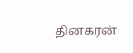தினகரன்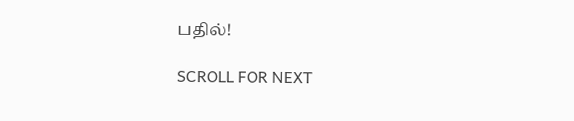பதில்!

SCROLL FOR NEXT